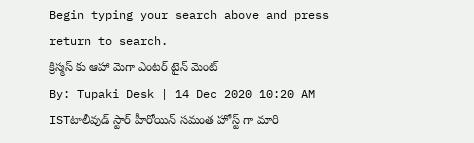Begin typing your search above and press return to search.
క్రిస్మస్ కు ఆహా మెగా ఎంటర్ టైన్ మెంట్
By: Tupaki Desk | 14 Dec 2020 10:20 AM ISTటాలీవుడ్ స్టార్ హీరోయిన్ సమంత హోస్ట్ గా మారి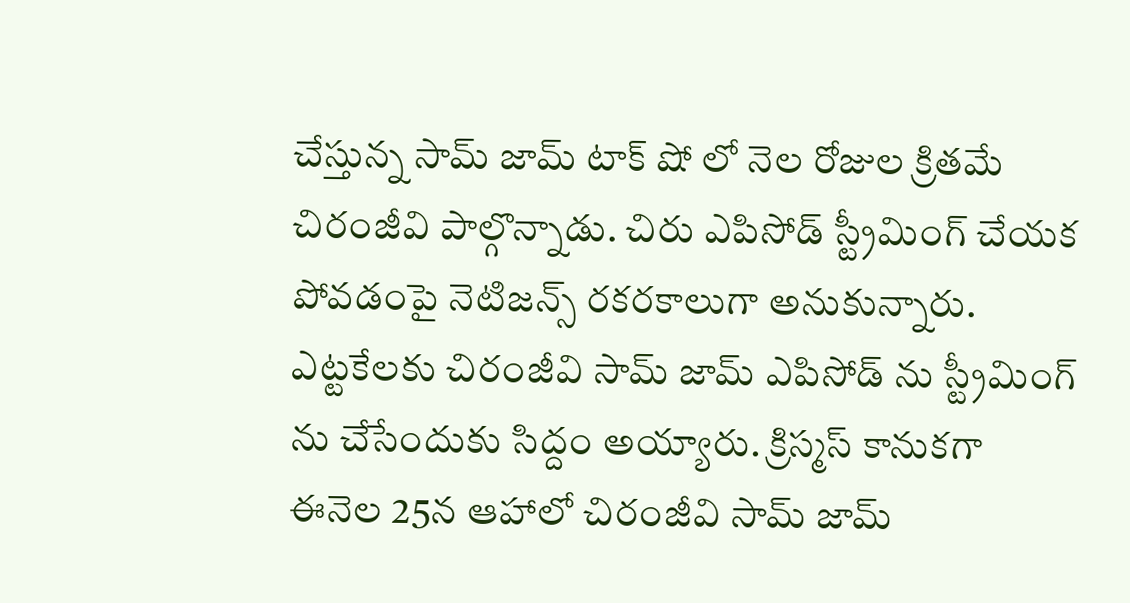చేస్తున్న సామ్ జామ్ టాక్ షో లో నెల రోజుల క్రితమే చిరంజీవి పాల్గొన్నాడు. చిరు ఎపిసోడ్ స్ట్రీమింగ్ చేయక పోవడంపై నెటిజన్స్ రకరకాలుగా అనుకున్నారు. ఎట్టకేలకు చిరంజీవి సామ్ జామ్ ఎపిసోడ్ ను స్ట్రీమింగ్ ను చేసేందుకు సిద్దం అయ్యారు. క్రిస్మస్ కానుకగా ఈనెల 25న ఆహాలో చిరంజీవి సామ్ జామ్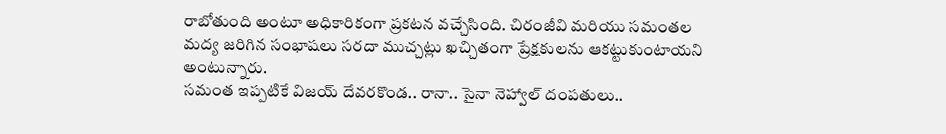రాబోతుంది అంటూ అధికారికంగా ప్రకటన వచ్చేసింది. చిరంజీవి మరియు సమంతల మద్య జరిగిన సంభాషలు సరదా ముచ్చట్లు ఖచ్చితంగా ప్రేక్షకులను ఆకట్టుకుంటాయని అంటున్నారు.
సమంత ఇప్పటికే విజయ్ దేవరకొండ.. రానా.. సైనా నెహ్వాల్ దంపతులు..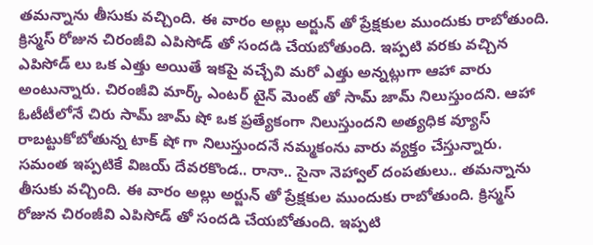తమన్నాను తీసుకు వచ్చింది. ఈ వారం అల్లు అర్జున్ తో ప్రేక్షకుల ముందుకు రాబోతుంది. క్రిస్మస్ రోజున చిరంజీవి ఎపిసోడ్ తో సందడి చేయబోతుంది. ఇప్పటి వరకు వచ్చిన ఎపిసోడ్ లు ఒక ఎత్తు అయితే ఇకపై వచ్చేవి మరో ఎత్తు అన్నట్లుగా ఆహా వారు అంటున్నారు. చిరంజీవి మార్క్ ఎంటర్ టైన్ మెంట్ తో సామ్ జామ్ నిలుస్తుందని. ఆహా ఓటీటీలోనే చిరు సామ్ జామ్ షో ఒక ప్రత్యేకంగా నిలుస్తుందని అత్యధిక వ్యూస్ రాబట్టుకోబోతున్న టాక్ షో గా నిలుస్తుందనే నమ్మకంను వారు వ్యక్తం చేస్తున్నారు.
సమంత ఇప్పటికే విజయ్ దేవరకొండ.. రానా.. సైనా నెహ్వాల్ దంపతులు.. తమన్నాను తీసుకు వచ్చింది. ఈ వారం అల్లు అర్జున్ తో ప్రేక్షకుల ముందుకు రాబోతుంది. క్రిస్మస్ రోజున చిరంజీవి ఎపిసోడ్ తో సందడి చేయబోతుంది. ఇప్పటి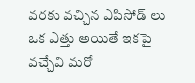వరకు వచ్చిన ఎపిసోడ్ లు ఒక ఎత్తు అయితే ఇకపై వచ్చేవి మరో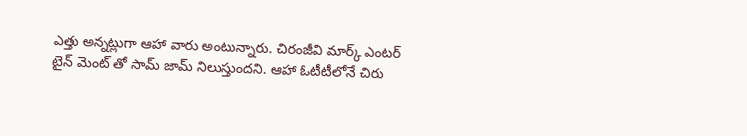ఎత్తు అన్నట్లుగా ఆహా వారు అంటున్నారు. చిరంజీవి మార్క్ ఎంటర్ టైన్ మెంట్ తో సామ్ జామ్ నిలుస్తుందని. ఆహా ఓటీటీలోనే చిరు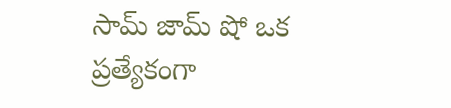సామ్ జామ్ షో ఒక ప్రత్యేకంగా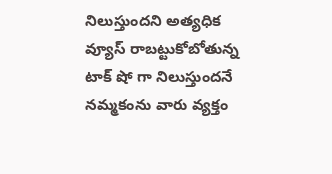నిలుస్తుందని అత్యధిక వ్యూస్ రాబట్టుకోబోతున్న టాక్ షో గా నిలుస్తుందనే నమ్మకంను వారు వ్యక్తం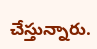చేస్తున్నారు.